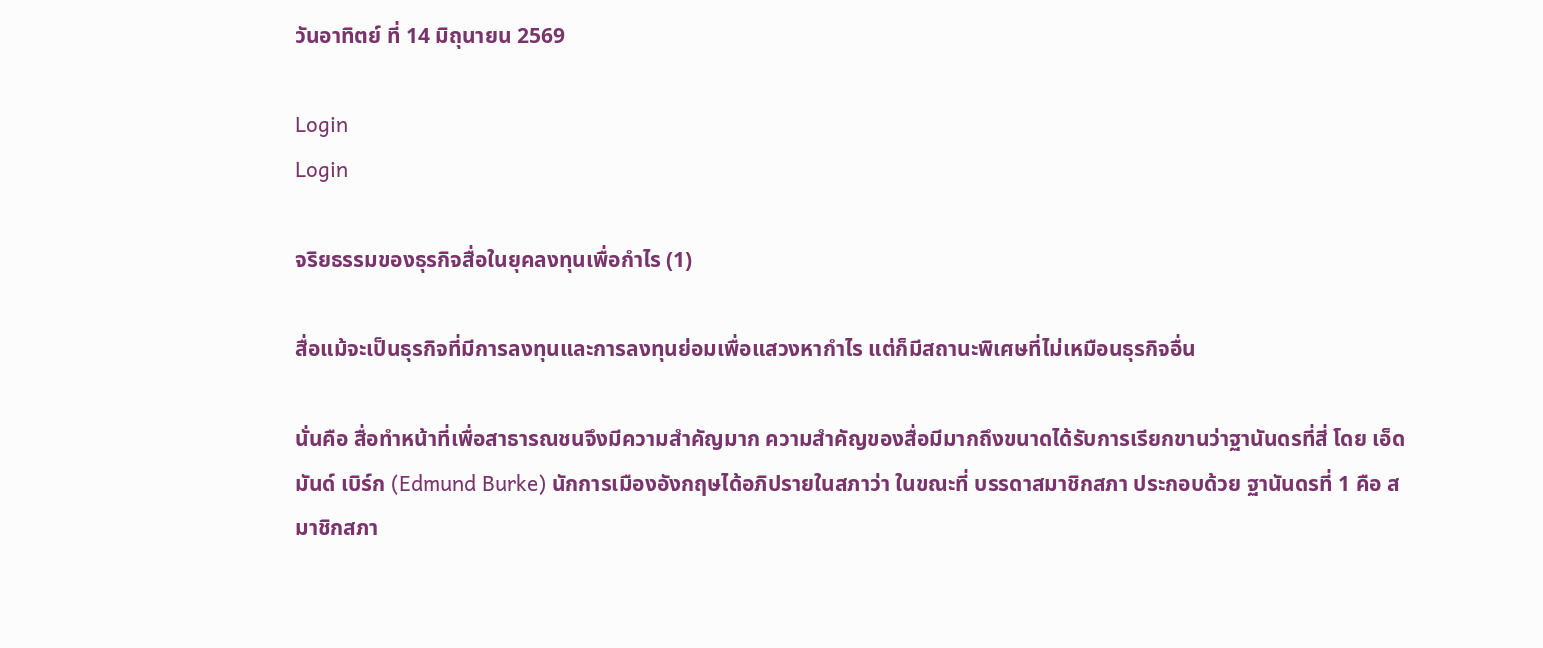วันอาทิตย์ ที่ 14 มิถุนายน 2569

Login
Login

จริยธรรมของธุรกิจสื่อในยุคลงทุนเพื่อกำไร (1)

สื่อแม้จะเป็นธุรกิจที่มีการลงทุนและการลงทุนย่อมเพื่อแสวงหากำไร แต่ก็มีสถานะพิเศษที่ไม่เหมือนธุรกิจอื่น

นั่นคือ สื่อทำหน้าที่เพื่อสาธารณชนจึงมีความสำคัญมาก ความสำคัญของสื่อมีมากถึงขนาดได้รับการเรียกขานว่าฐานันดรที่สี่ โดย เอ็ดมันด์ เบิร์ก (Edmund Burke) นักการเมืองอังกฤษได้อภิปรายในสภาว่า ในขณะที่ บรรดาสมาชิกสภา ประกอบด้วย ฐานันดรที่ 1 คือ สมาชิกสภา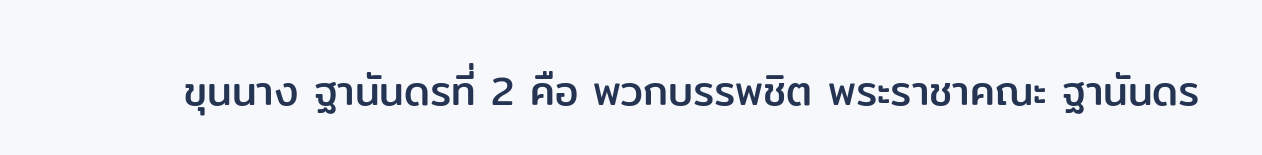ขุนนาง ฐานันดรที่ 2 คือ พวกบรรพชิต พระราชาคณะ ฐานันดร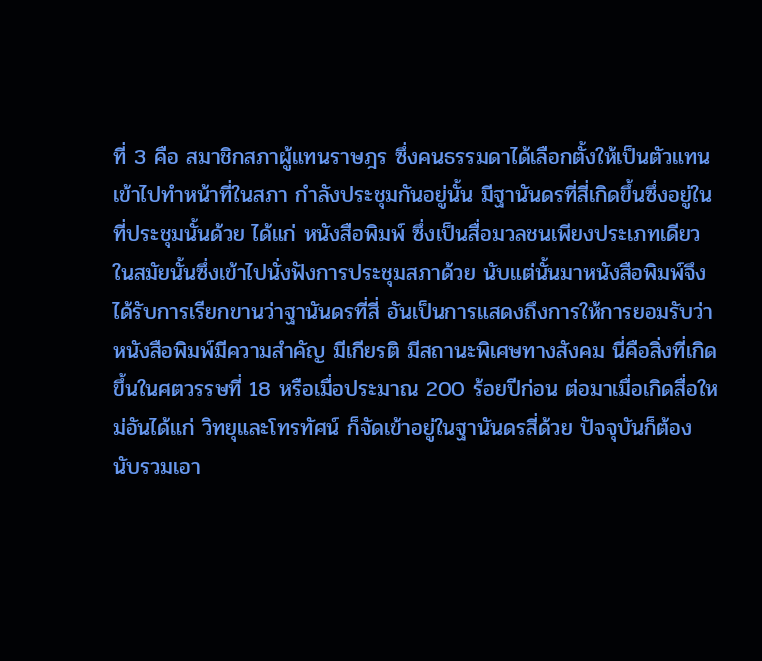ที่ 3 คือ สมาชิกสภาผู้แทนราษฎร ซึ่งคนธรรมดาได้เลือกตั้งให้เป็นตัวแทนเข้าไปทำหน้าที่ในสภา กำลังประชุมกันอยู่นั้น มีฐานันดรที่สี่เกิดขึ้นซึ่งอยู่ในที่ประชุมนั้นด้วย ได้แก่ หนังสือพิมพ์ ซึ่งเป็นสื่อมวลชนเพียงประเภทเดียวในสมัยนั้นซึ่งเข้าไปนั่งฟังการประชุมสภาด้วย นับแต่นั้นมาหนังสือพิมพ์จึงได้รับการเรียกขานว่าฐานันดรที่สี่ อันเป็นการแสดงถึงการให้การยอมรับว่าหนังสือพิมพ์มีความสำคัญ มีเกียรติ มีสถานะพิเศษทางสังคม นี่คือสิ่งที่เกิดขึ้นในศตวรรษที่ 18 หรือเมื่อประมาณ 200 ร้อยปีก่อน ต่อมาเมื่อเกิดสื่อใหม่อันได้แก่ วิทยุและโทรทัศน์ ก็จัดเข้าอยู่ในฐานันดรสี่ด้วย ปัจจุบันก็ต้องนับรวมเอา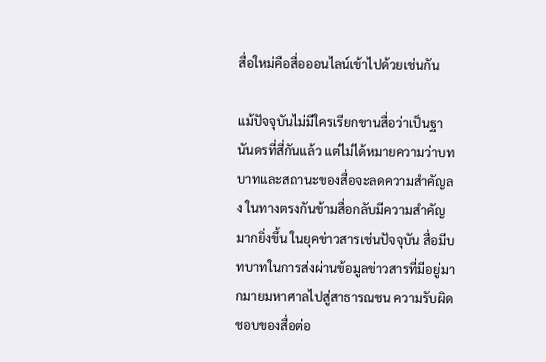สื่อใหม่คือสื่อออนไลน์เข้าไปด้วยเช่นกัน

แม้ปัจจุบันไม่มีใครเรียกขานสื่อว่าเป็นฐานันดรที่สี่กันแล้ว แต่ไม่ได้หมายความว่าบทบาทและสถานะของสื่อจะลดความสำคัญลง ในทางตรงกันข้ามสื่อกลับมีความสำคัญมากยิ่งขึ้น ในยุคข่าวสารเช่นปัจจุบัน สื่อมีบทบาทในการส่งผ่านข้อมูลข่าวสารที่มีอยู่มากมายมหาศาลไปสู่สาธารณชน ความรับผิดชอบของสื่อต่อ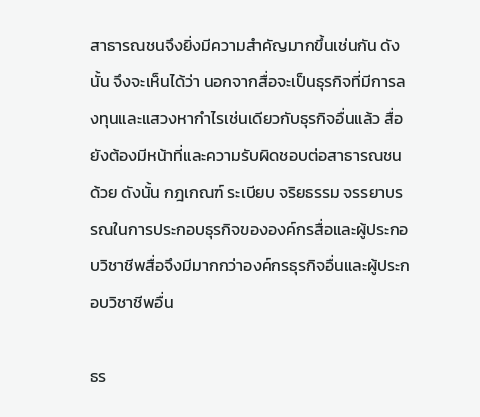สาธารณชนจึงยิ่งมีความสำคัญมากขึ้นเช่นกัน ดังนั้น จึงจะเห็นได้ว่า นอกจากสื่อจะเป็นธุรกิจที่มีการลงทุนและแสวงหากำไรเช่นเดียวกับธุรกิจอื่นแล้ว สื่อยังต้องมีหน้าที่และความรับผิดชอบต่อสาธารณชนด้วย ดังนั้น กฎเกณฑ์ ระเบียบ จริยธรรม จรรยาบรรณในการประกอบธุรกิจขององค์กรสื่อและผู้ประกอบวิชาชีพสื่อจึงมีมากกว่าองค์กรธุรกิจอื่นและผู้ประกอบวิชาชีพอื่น

ธร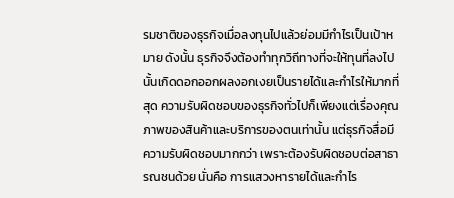รมชาติของธุรกิจเมื่อลงทุนไปแล้วย่อมมีกำไรเป็นเป้าหมาย ดังนั้น ธุรกิจจึงต้องทำทุกวิถีทางที่จะให้ทุนที่ลงไปนั้นเกิดดอกออกผลงอกเงยเป็นรายได้และกำไรให้มากที่สุด ความรับผิดชอบของธุรกิจทั่วไปก็เพียงแต่เรื่องคุณภาพของสินค้าและบริการของตนเท่านั้น แต่ธุรกิจสื่อมีความรับผิดชอบมากกว่า เพราะต้องรับผิดชอบต่อสาธารณชนด้วย นั่นคือ การแสวงหารายได้และกำไร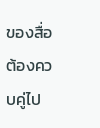ของสื่อ ต้องควบคู่ไป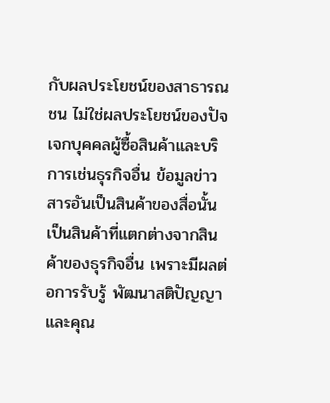กับผลประโยชน์ของสาธารณชน ไม่ใช่ผลประโยชน์ของปัจเจกบุคคลผู้ซื้อสินค้าและบริการเช่นธุรกิจอื่น ข้อมูลข่าวสารอันเป็นสินค้าของสื่อนั้นเป็นสินค้าที่แตกต่างจากสินค้าของธุรกิจอื่น เพราะมีผลต่อการรับรู้ พัฒนาสติปัญญา และคุณ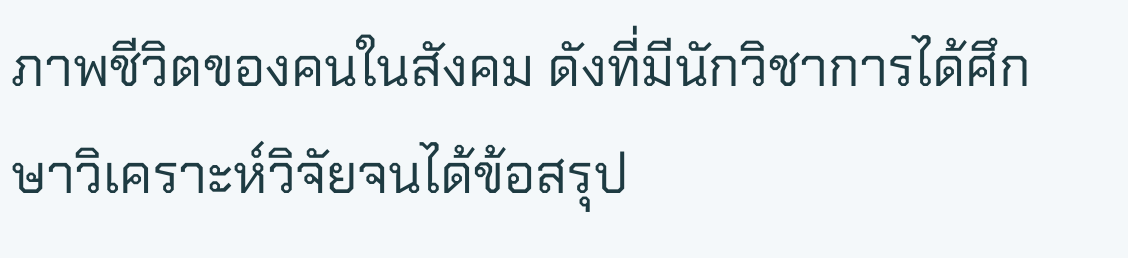ภาพชีวิตของคนในสังคม ดังที่มีนักวิชาการได้ศึกษาวิเคราะห์วิจัยจนได้ข้อสรุป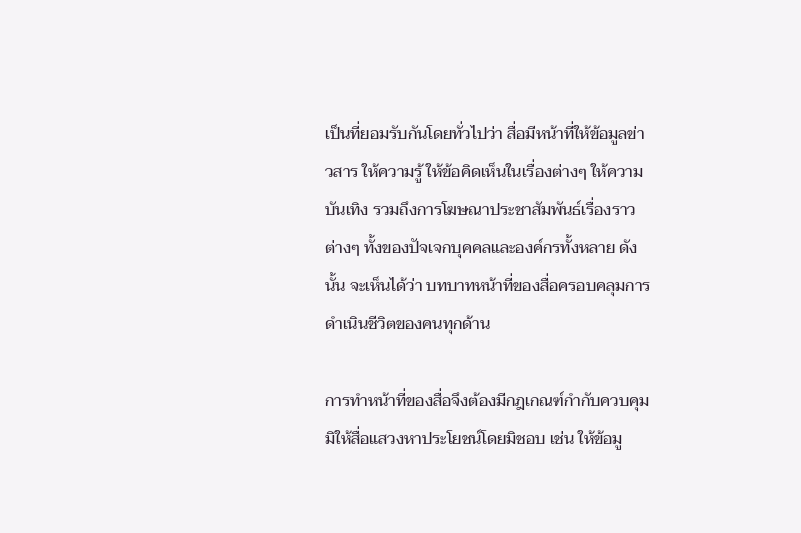เป็นที่ยอมรับกันโดยทั่วไปว่า สื่อมีหน้าที่ให้ข้อมูลข่าวสาร ให้ความรู้ ให้ข้อคิดเห็นในเรื่องต่างๆ ให้ความบันเทิง รวมถึงการโฆษณาประชาสัมพันธ์เรื่องราวต่างๆ ทั้งของปัจเจกบุคคลและองค์กรทั้งหลาย ดังนั้น จะเห็นได้ว่า บทบาทหน้าที่ของสื่อครอบคลุมการดำเนินชีวิตของคนทุกด้าน

การทำหน้าที่ของสื่อจึงต้องมีกฎเกณฑ์กำกับควบคุมมิให้สื่อแสวงหาประโยชน์โดยมิชอบ เช่น ให้ข้อมู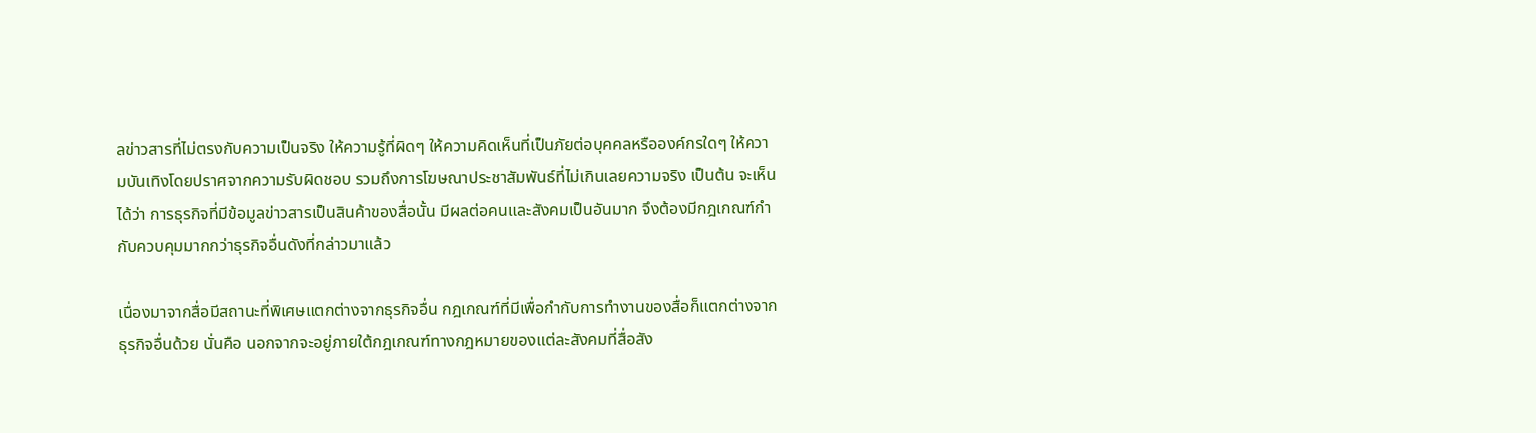ลข่าวสารที่ไม่ตรงกับความเป็นจริง ให้ความรู้ที่ผิดๆ ให้ความคิดเห็นที่เป็นภัยต่อบุคคลหรือองค์กรใดๆ ให้ความบันเทิงโดยปราศจากความรับผิดชอบ รวมถึงการโฆษณาประชาสัมพันธ์ที่ไม่เกินเลยความจริง เป็นต้น จะเห็นได้ว่า การธุรกิจที่มีข้อมูลข่าวสารเป็นสินค้าของสื่อนั้น มีผลต่อคนและสังคมเป็นอันมาก จึงต้องมีกฎเกณฑ์กำกับควบคุมมากกว่าธุรกิจอื่นดังที่กล่าวมาแล้ว

เนื่องมาจากสื่อมีสถานะที่พิเศษแตกต่างจากธุรกิจอื่น กฎเกณฑ์ที่มีเพื่อกำกับการทำงานของสื่อก็แตกต่างจากธุรกิจอื่นด้วย นั่นคือ นอกจากจะอยู่ภายใต้กฎเกณฑ์ทางกฎหมายของแต่ละสังคมที่สื่อสัง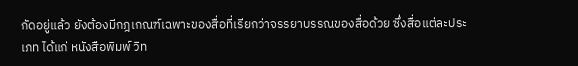กัดอยู่แล้ว ยังต้องมีกฎเกณฑ์เฉพาะของสื่อที่เรียกว่าจรรยาบรรณของสื่อด้วย ซึ่งสื่อแต่ละประเภท ได้แก่ หนังสือพิมพ์ วิท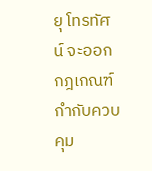ยุ โทรทัศน์ จะออกกฎเกณฑ์กำกับควบคุม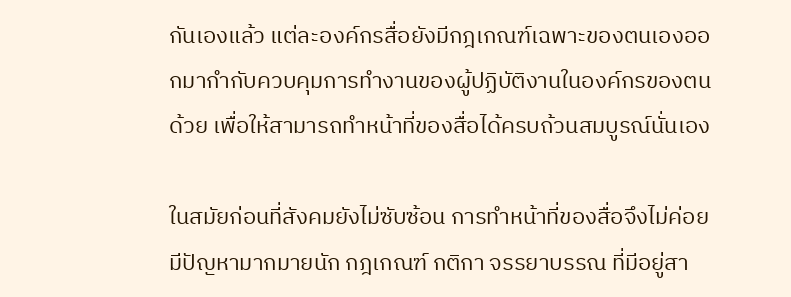กันเองแล้ว แต่ละองค์กรสื่อยังมีกฎเกณฑ์เฉพาะของตนเองออกมากำกับควบคุมการทำงานของผู้ปฏิบัติงานในองค์กรของตนด้วย เพื่อให้สามารถทำหน้าที่ของสื่อได้ครบถ้วนสมบูรณ์นั่นเอง

ในสมัยก่อนที่สังคมยังไม่ซับซ้อน การทำหน้าที่ของสื่อจึงไม่ค่อยมีปัญหามากมายนัก กฎเกณฑ์ กติกา จรรยาบรรณ ที่มีอยู่สา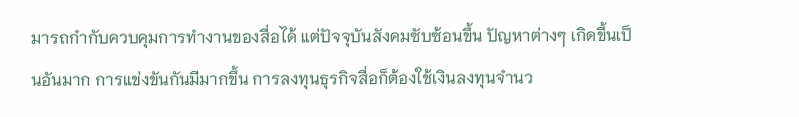มารถกำกับควบคุมการทำงานของสื่อได้ แต่ปัจจุบันสังคมซับซ้อนขึ้น ปัญหาต่างๆ เกิดขึ้นเป็นอันมาก การแข่งขันกันมีมากขึ้น การลงทุนธุรกิจสื่อก็ต้องใช้เงินลงทุนจำนว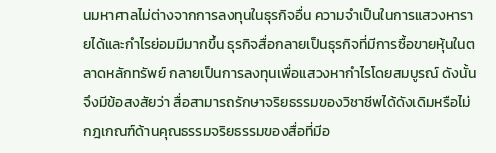นมหาศาลไม่ต่างจากการลงทุนในธุรกิจอื่น ความจำเป็นในการแสวงหารายได้และกำไรย่อมมีมากขึ้น ธุรกิจสื่อกลายเป็นธุรกิจที่มีการซื้อขายหุ้นในตลาดหลักทรัพย์ กลายเป็นการลงทุนเพื่อแสวงหากำไรโดยสมบูรณ์ ดังนั้น จึงมีข้อสงสัยว่า สื่อสามารถรักษาจริยธรรมของวิชาชีพได้ดังเดิมหรือไม่ กฎเกณฑ์ด้านคุณธรรมจริยธรรมของสื่อที่มีอ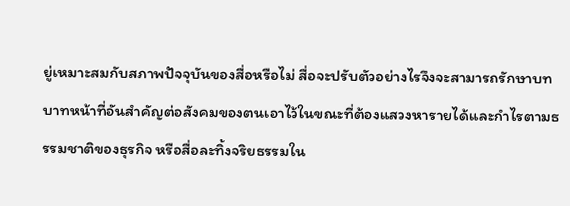ยู่เหมาะสมกับสภาพปัจจุบันของสื่อหรือไม่ สื่อจะปรับตัวอย่างไรจึงจะสามารถรักษาบทบาทหน้าที่อันสำคัญต่อสังคมของตนเอาไว้ในขณะที่ต้องแสวงหารายได้และกำไรตามธรรมชาติของธุรกิจ หรือสื่อละทิ้งจริยธรรมใน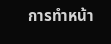การทำหน้า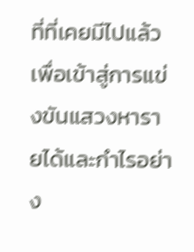ที่ที่เคยมีไปแล้ว เพื่อเข้าสู่การแข่งขันแสวงหารายได้และกำไรอย่าง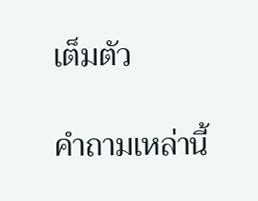เต็มตัว

คำถามเหล่านี้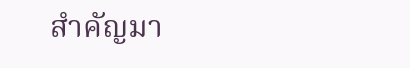สำคัญมา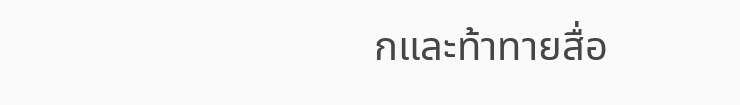กและท้าทายสื่อ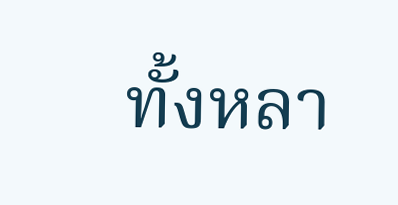ทั้งหลา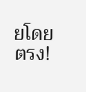ยโดยตรง!